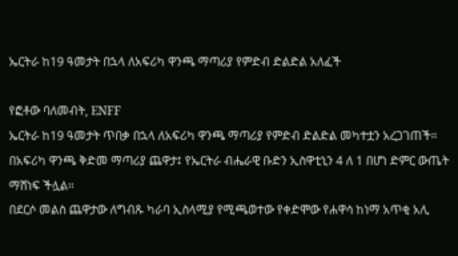ኤርትራ ከ19 ዓመታት በኋላ ለአፍሪካ ዋንጫ ማጣሪያ የምድብ ድልድል አለፈች

የፎቶው ባለመብት, ENFF
ኤርትራ ከ19 ዓመታት ጥበቃ በኋላ ለአፍሪካ ዋንጫ ማጣሪያ የምድብ ድልድል መካተቷን አረጋገጠች።
በአፍሪካ ዋንጫ ቅድመ ማጣሪያ ጨዋታ፤ የኤርትራ ብሔራዊ ቡድን ኢስዋቲኒን 4 ለ 1 በሆነ ድምር ውጤት ማሸነፍ ችሏል።
በደርሶ መልስ ጨዋታው ለግብጹ ካራባ ኢስላሚያ የሚጫወተው የቀድሞው የሐዋሳ ከነማ አጥቂ አሊ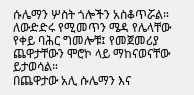ሱሌማን ሦስት ጎሎችን አስቆጥሯል።
ለውድድሩ የሚመጥን ሜዳ የሌላቸው የቀይ ባሕር ግመሎቹ፤ የመጀመሪያ ጨዋታቸውን ሞሮኮ ላይ ማከናወናቸው ይታወሳል።
በጨዋታው አሊ ሱሌማን እና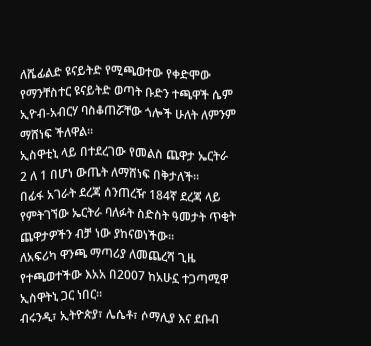ለሼፊልድ ዩናይትድ የሚጫወተው የቀድሞው የማንቸስተር ዩናይትድ ወጣት ቡድን ተጫዋች ሴም ኢዮብ-አብርሃ ባስቆጠሯቸው ጎሎች ሁለት ለምንም ማሸነፍ ችለዋል።
ኢስዋቲኒ ላይ በተደረገው የመልስ ጨዋታ ኤርትራ 2 ለ 1 በሆነ ውጤት ለማሸነፍ በቅታለች።
በፊፋ አገራት ደረጃ ሰንጠረዥ 184ኛ ደረጃ ላይ የምትገኘው ኤርትራ ባለፉት ስድስት ዓመታት ጥቂት ጨዋታዎችን ብቻ ነው ያከናወነችው።
ለአፍሪካ ዋንጫ ማጣሪያ ለመጨረሻ ጊዜ የተጫወተችው እአአ በ2007 ከአሁኗ ተጋጣሚዋ ኢስዋትኒ ጋር ነበር።
ብሩንዲ፣ ኢትዮጵያ፣ ሌሴቶ፣ ሶማሊያ እና ደቡብ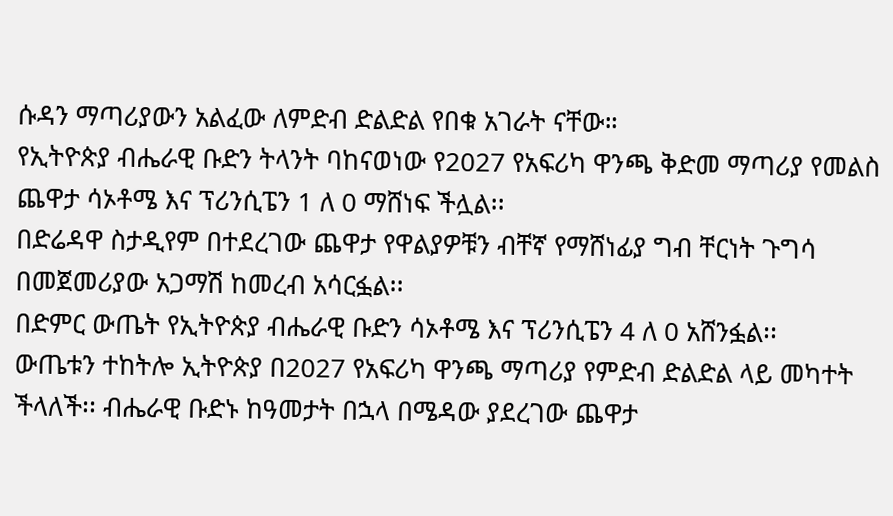ሱዳን ማጣሪያውን አልፈው ለምድብ ድልድል የበቁ አገራት ናቸው።
የኢትዮጵያ ብሔራዊ ቡድን ትላንት ባከናወነው የ2027 የአፍሪካ ዋንጫ ቅድመ ማጣሪያ የመልስ ጨዋታ ሳኦቶሜ እና ፕሪንሲፔን 1 ለ 0 ማሸነፍ ችሏል፡፡
በድሬዳዋ ስታዲየም በተደረገው ጨዋታ የዋልያዎቹን ብቸኛ የማሸነፊያ ግብ ቸርነት ጉግሳ በመጀመሪያው አጋማሽ ከመረብ አሳርፏል፡፡
በድምር ውጤት የኢትዮጵያ ብሔራዊ ቡድን ሳኦቶሜ እና ፕሪንሲፔን 4 ለ 0 አሸንፏል፡፡
ውጤቱን ተከትሎ ኢትዮጵያ በ2027 የአፍሪካ ዋንጫ ማጣሪያ የምድብ ድልድል ላይ መካተት ችላለች፡፡ ብሔራዊ ቡድኑ ከዓመታት በኋላ በሜዳው ያደረገው ጨዋታ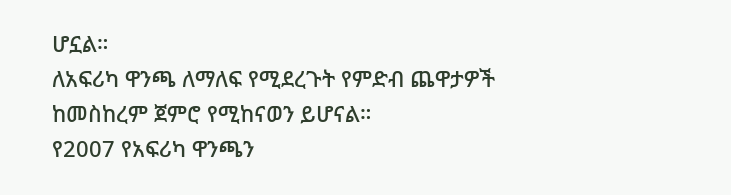ሆኗል።
ለአፍሪካ ዋንጫ ለማለፍ የሚደረጉት የምድብ ጨዋታዎች ከመስከረም ጀምሮ የሚከናወን ይሆናል።
የ2007 የአፍሪካ ዋንጫን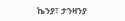ኬንያ፣ ታንዛንያ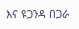እና ዩጋንዳ በጋራ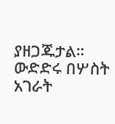ያዘጋጁታል። ውድድሩ በሦስት አገራት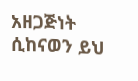አዘጋጅነት ሲከናወን ይህ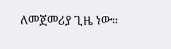ለመጀመሪያ ጊዜ ነው።